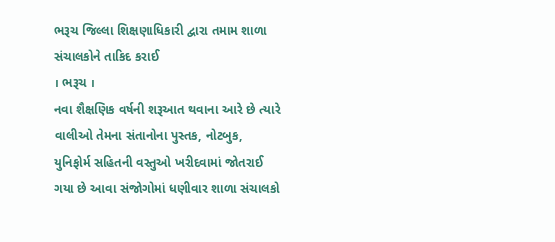ભરૂચ જિલ્લા શિક્ષણાધિકારી દ્વારા તમામ શાળા સંચાલકોને તાકિદ કરાઈ
। ભરૂચ ।
નવા શૈક્ષણિક વર્ષની શરૂઆત થવાના આરે છે ત્યારે વાલીઓ તેમના સંતાનોના પુસ્તક, નોટબુક, યુનિફોર્મ સહિતની વસ્તુઓ ખરીદવામાં જોતરાઈ ગયા છે આવા સંજોગોમાં ધણીવાર શાળા સંચાલકો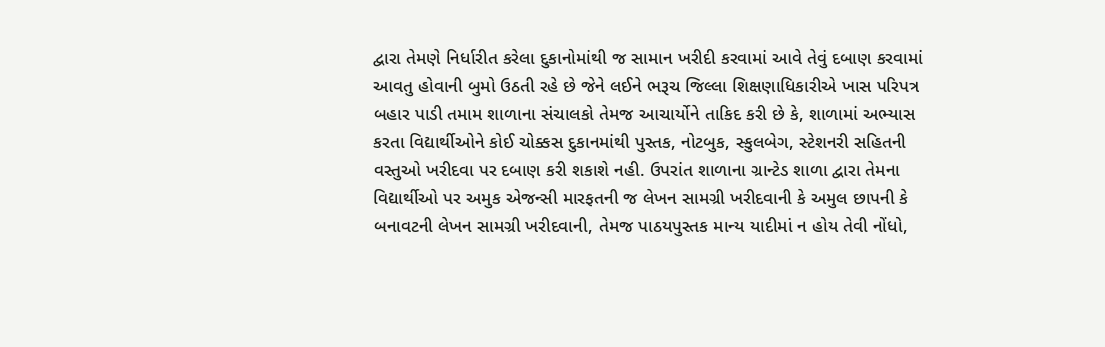દ્વારા તેમણે નિર્ધારીત કરેલા દુકાનોમાંથી જ સામાન ખરીદી કરવામાં આવે તેવું દબાણ કરવામાં આવતુ હોવાની બુમો ઉઠતી રહે છે જેને લઈને ભરૂચ જિલ્લા શિક્ષણાધિકારીએ ખાસ પરિપત્ર બહાર પાડી તમામ શાળાના સંચાલકો તેમજ આચાર્યોને તાકિદ કરી છે કે, શાળામાં અભ્યાસ કરતા વિદ્યાર્થીઓને કોઈ ચોક્કસ દુકાનમાંથી પુસ્તક, નોટબુક, સ્કુલબેગ, સ્ટેશનરી સહિતની વસ્તુઓ ખરીદવા પર દબાણ કરી શકાશે નહી. ઉપરાંત શાળાના ગ્રાન્ટેડ શાળા દ્વારા તેમના વિદ્યાર્થીઓ પર અમુક એજન્સી મારફતની જ લેખન સામગ્રી ખરીદવાની કે અમુલ છાપની કે બનાવટની લેખન સામગ્રી ખરીદવાની, તેમજ પાઠયપુસ્તક માન્ય યાદીમાં ન હોય તેવી નોંધો,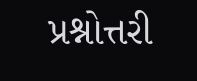પ્રશ્નોત્તરી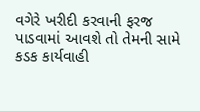વગેરે ખરીદી કરવાની ફરજ પાડવામાં આવશે તો તેમની સામે કડક કાર્યવાહી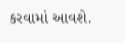કરવામાં આવશે.